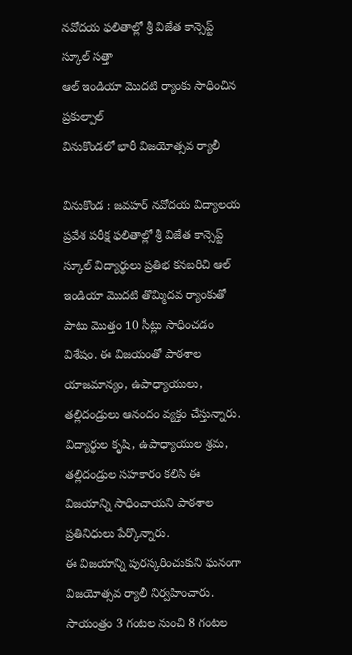నవోదయ ఫలితాల్లో శ్రీ విజేత కాన్సెప్ట్ స్కూల్ సత్తా
ఆల్ ఇండియా మొదటి ర్యాంకు సాధించిన ప్రకుల్పాల్
వినుకొండలో భారీ విజయోత్సవ ర్యాలీ

వినుకొండ : జవహర్ నవోదయ విద్యాలయ ప్రవేశ పరీక్ష ఫలితాల్లో శ్రీ విజేత కాన్సెప్ట్ స్కూల్ విద్యార్థులు ప్రతిభ కనబరిచి ఆల్ ఇండియా మొదటి తొమ్మిదవ ర్యాంకుతో పాటు మొత్తం 10 సీట్లు సాధించడం విశేషం. ఈ విజయంతో పాఠశాల యాజమాన్యం, ఉపాధ్యాయులు, తల్లిదండ్రులు ఆనందం వ్యక్తం చేస్తున్నారు. విద్యార్థుల కృషి, ఉపాధ్యాయుల శ్రమ, తల్లిదండ్రుల సహకారం కలిసి ఈ విజయాన్ని సాధించాయని పాఠశాల ప్రతినిధులు పేర్కొన్నారు.
ఈ విజయాన్ని పురస్కరించుకుని ఘనంగా విజయోత్సవ ర్యాలీ నిర్వహించారు. సాయంత్రం 3 గంటల నుంచి 8 గంటల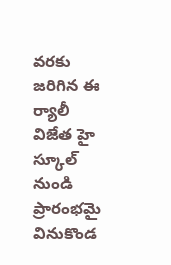వరకు జరిగిన ఈ ర్యాలీ విజేత హై స్కూల్ నుండి ప్రారంభమై వినుకొండ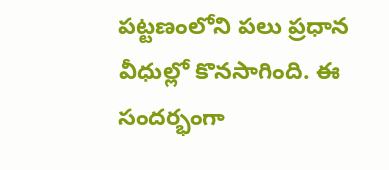పట్టణంలోని పలు ప్రధాన వీధుల్లో కొనసాగింది. ఈ సందర్భంగా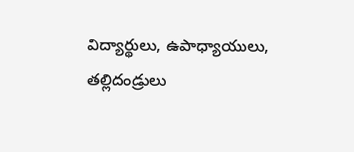విద్యార్థులు, ఉపాధ్యాయులు, తల్లిదండ్రులు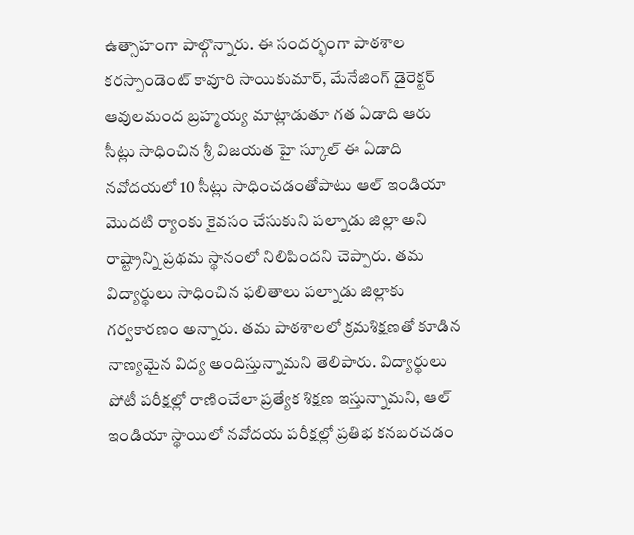ఉత్సాహంగా పాల్గొన్నారు. ఈ సందర్భంగా పాఠశాల కరస్పాండెంట్ కావూరి సాయికుమార్, మేనేజింగ్ డైరెక్టర్ ఆవులమంద బ్రహ్మయ్య మాట్లాడుతూ గత ఏడాది ఆరు సీట్లు సాధించిన శ్రీ విజయత హై స్కూల్ ఈ ఏడాది నవోదయలో 10 సీట్లు సాధించడంతోపాటు ఆల్ ఇండియా మొదటి ర్యాంకు కైవసం చేసుకుని పల్నాడు జిల్లా అని రాష్ట్రాన్ని ప్రథమ స్థానంలో నిలిపిందని చెప్పారు. తమ విద్యార్థులు సాధించిన ఫలితాలు పల్నాడు జిల్లాకు గర్వకారణం అన్నారు. తమ పాఠశాలలో క్రమశిక్షణతో కూడిన నాణ్యమైన విద్య అందిస్తున్నామని తెలిపారు. విద్యార్థులు పోటీ పరీక్షల్లో రాణించేలా ప్రత్యేక శిక్షణ ఇస్తున్నామని, ఆల్ ఇండియా స్థాయిలో నవోదయ పరీక్షల్లో ప్రతిభ కనబరచడం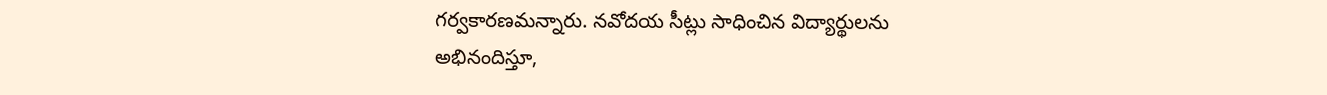గర్వకారణమన్నారు. నవోదయ సీట్లు సాధించిన విద్యార్థులను అభినందిస్తూ,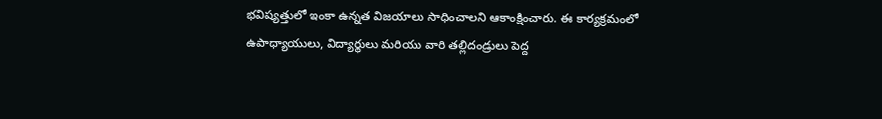భవిష్యత్తులో ఇంకా ఉన్నత విజయాలు సాధించాలని ఆకాంక్షించారు. ఈ కార్యక్రమంలో ఉపాధ్యాయులు, విద్యార్థులు మరియు వారి తల్లిదండ్రులు పెద్ద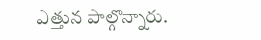ఎత్తున పాల్గొన్నారు.